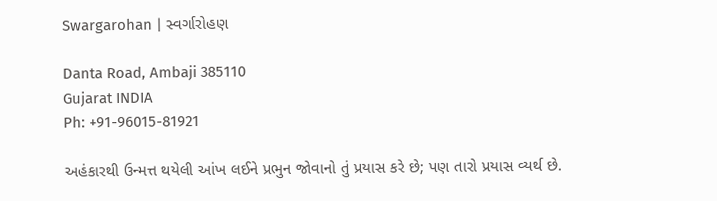Swargarohan | સ્વર્ગારોહણ

Danta Road, Ambaji 385110
Gujarat INDIA
Ph: +91-96015-81921

અહંકારથી ઉન્મત્ત થયેલી આંખ લઈને પ્રભુન જોવાનો તું પ્રયાસ કરે છે; પણ તારો પ્રયાસ વ્યર્થ છે.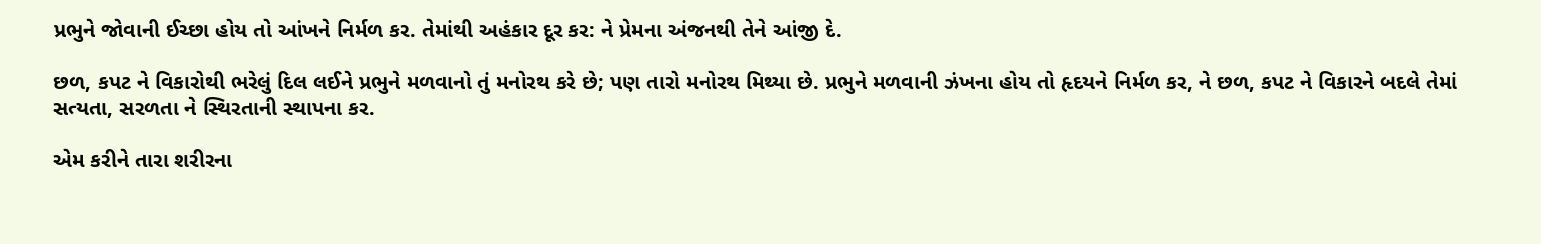પ્રભુને જોવાની ઈચ્છા હોય તો આંખને નિર્મળ કર. તેમાંથી અહંકાર દૂર કર: ને પ્રેમના અંજનથી તેને આંજી દે.

છળ, કપટ ને વિકારોથી ભરેલું દિલ લઈને પ્રભુને મળવાનો તું મનોરથ કરે છે; પણ તારો મનોરથ મિથ્યા છે. પ્રભુને મળવાની ઝંખના હોય તો હૃદયને નિર્મળ કર, ને છળ, કપટ ને વિકારને બદલે તેમાં સત્યતા, સરળતા ને સ્થિરતાની સ્થાપના કર.

એમ કરીને તારા શરીરના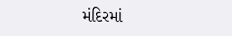મંદિરમાં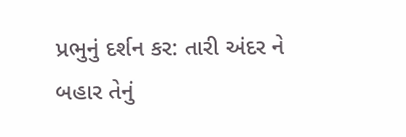પ્રભુનું દર્શન કર: તારી અંદર ને બહાર તેનું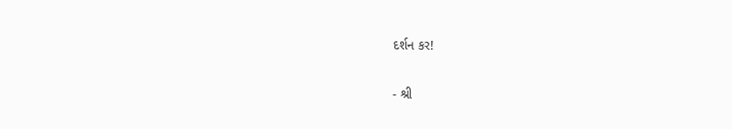દર્શન કર!

- શ્રી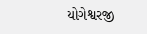યોગેશ્વરજી